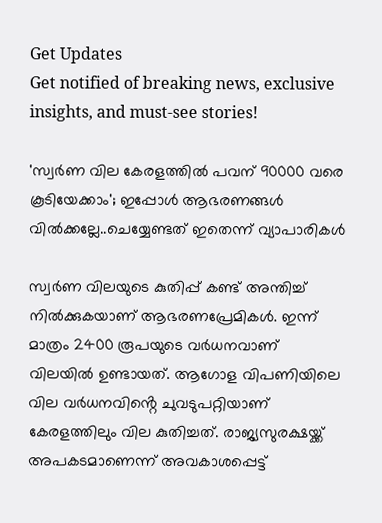Get Updates
Get notified of breaking news, exclusive insights, and must-see stories!

'സ്വർണ വില കേരളത്തിൽ പവന് 90000 വരെ കൂടിയേക്കാം'; ഇപ്പോൾ ആഭരണങ്ങൾ വിൽക്കല്ലേ..ചെയ്യേണ്ടത് ഇതെന്ന് വ്യാപാരികൾ

സ്വർണ വിലയുടെ കുതിപ്പ് കണ്ട് അന്തിച്ച് നിൽക്കുകയാണ് ആഭരണപ്രേമികൾ. ഇന്ന് മാത്രം 2400 രൂപയുടെ വർധനവാണ് വിലയിൽ ഉണ്ടായത്. ആഗോള വിപണിയിലെ വില വർധനവിൻ്റെ ചുവടുപറ്റിയാണ് കേരളത്തിലും വില കുതിച്ചത്. രാജ്യസുരക്ഷയ്ക്ക് അപകടമാണെന്ന് അവകാശപ്പെട്ട്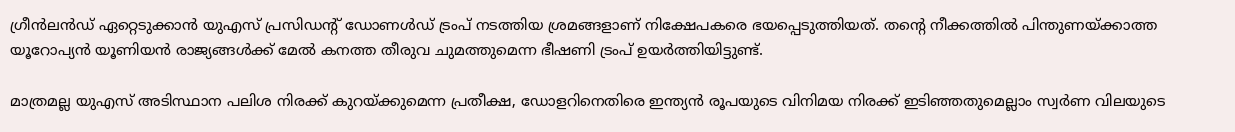ഗ്രീൻലൻഡ് ഏറ്റെടുക്കാൻ യുഎസ് പ്രസിഡന്‍റ് ഡോണൾഡ് ട്രംപ് നടത്തിയ ശ്രമങ്ങളാണ് നിക്ഷേപകരെ ഭയപ്പെടുത്തിയത്. തൻ്റെ നീക്കത്തിൽ പിന്തുണയ്ക്കാത്ത യൂറോപ്യൻ യൂണിയൻ രാജ്യങ്ങൾക്ക് മേൽ കനത്ത തീരുവ ചുമത്തുമെന്ന ഭീഷണി ട്രംപ് ഉയർത്തിയിട്ടുണ്ട്.

മാത്രമല്ല യുഎസ് അടിസ്ഥാന പലിശ നിരക്ക് കുറയ്ക്കുമെന്ന പ്രതീക്ഷ, ഡോളറിനെതിരെ ഇന്ത്യൻ രൂപയുടെ വിനിമയ നിരക്ക് ഇടിഞ്ഞതുമെല്ലാം സ്വർണ വിലയുടെ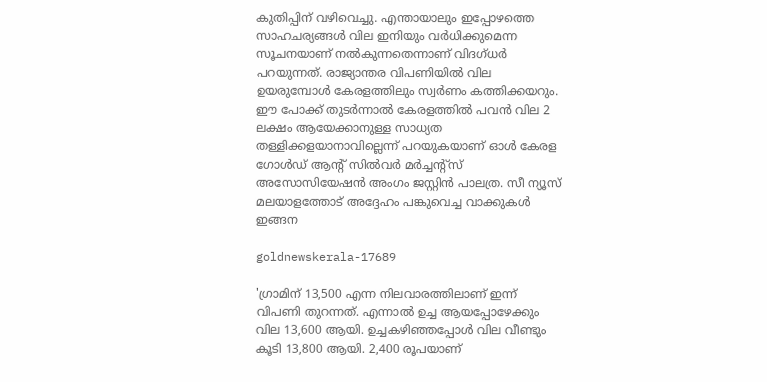കുതിപ്പിന് വഴിവെച്ചു. എന്തായാലും ഇപ്പോഴത്തെ സാഹചര്യങ്ങൾ വില ഇനിയും വർധിക്കുമെന്ന സൂചനയാണ് നൽകുന്നതെന്നാണ് വിദഗ്ധർ പറയുന്നത്. രാജ്യാന്തര വിപണിയിൽ വില ഉയരുമ്പോൾ കേരളത്തിലും സ്വർണം കത്തിക്കയറും. ഈ പോക്ക് തുടർന്നാൽ കേരളത്തിൽ പവൻ വില 2 ലക്ഷം ആയേക്കാനുള്ള സാധ്യത തള്ളിക്കളയാനാവില്ലെന്ന് പറയുകയാണ് ഓൾ കേരള ഗോൾഡ് ആൻ്റ് സിൽവർ മർച്ചൻ്റ്സ് അസോസിയേഷൻ അംഗം ജസ്റ്റിൻ പാലത്ര. സീ ന്യൂസ് മലയാളത്തോട് അദ്ദേഹം പങ്കുവെച്ച വാക്കുകൾ ഇങ്ങന

goldnewskerala-17689

'ഗ്രാമിന് 13,500 എന്ന നിലവാരത്തിലാണ് ഇന്ന് വിപണി തുറന്നത്. എന്നാൽ ഉച്ച ആയപ്പോഴേക്കും വില 13,600 ആയി. ഉച്ചകഴിഞ്ഞപ്പോൾ വില വീണ്ടും കൂടി 13,800 ആയി. 2,400 രൂപയാണ്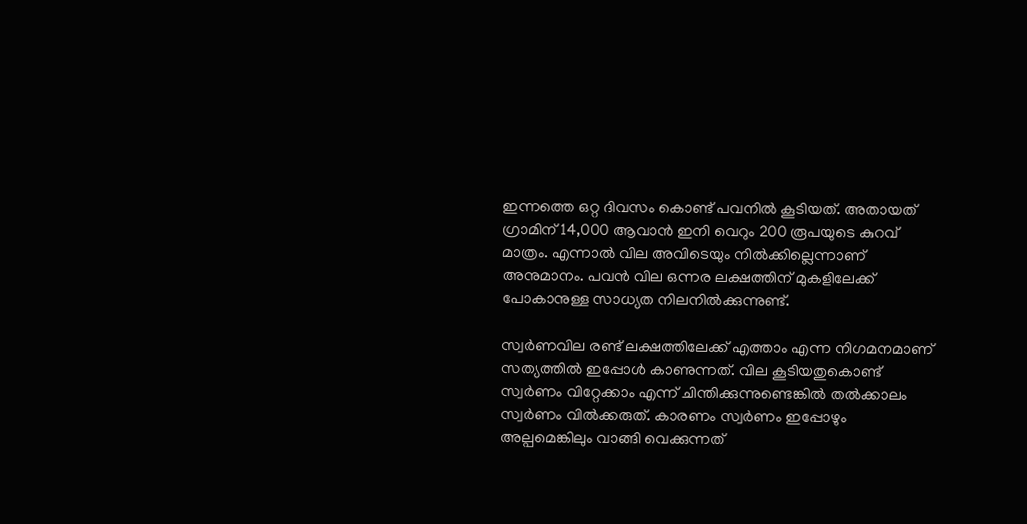ഇന്നത്തെ ഒറ്റ ദിവസം കൊണ്ട് പവനിൽ കൂടിയത്. അതായത് ഗ്രാമിന് 14,000 ആവാൻ ഇനി വെറും 200 രൂപയുടെ കുറവ് മാത്രം. എന്നാൽ വില അവിടെയും നിൽക്കില്ലെന്നാണ് അനുമാനം. പവൻ വില ഒന്നര ലക്ഷത്തിന് മുകളിലേക്ക് പോകാനുള്ള സാധ്യത നിലനിൽക്കുന്നുണ്ട്.

സ്വർണവില രണ്ട് ലക്ഷത്തിലേക്ക് എത്താം എന്ന നിഗമനമാണ് സത്യത്തിൽ ഇപ്പോൾ കാണുന്നത്. വില കൂടിയതുകൊണ്ട് സ്വർണം വിറ്റേക്കാം എന്ന് ചിന്തിക്കുന്നുണ്ടെങ്കിൽ തൽക്കാലം സ്വർണം വിൽക്കരുത്. കാരണം സ്വർണം ഇപ്പോഴും അല്പമെങ്കിലും വാങ്ങി വെക്കുന്നത്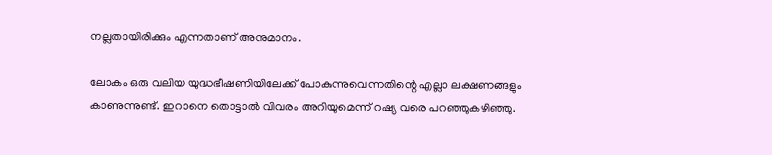നല്ലതായിരിക്കും എന്നതാണ് അനുമാനം.

ലോകം ഒരു വലിയ യുദ്ധഭീഷണിയിലേക്ക് പോകുന്നുവെന്നതിന്റെ എല്ലാ ലക്ഷണങ്ങളും കാണുന്നുണ്ട്. ഇറാനെ തൊട്ടാൽ വിവരം അറിയുമെന്ന് റഷ്യ വരെ പറഞ്ഞുകഴിഞ്ഞു.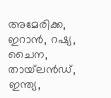അമേരിക്ക, ഇറാൻ, റഷ്യ, ചൈന, തായ്‌ലൻഡ്, ഇന്ത്യ,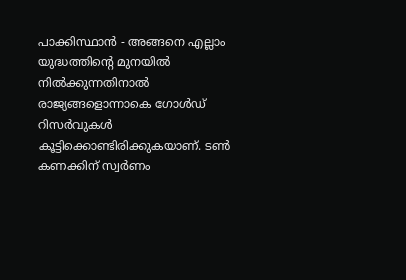പാക്കിസ്ഥാൻ - അങ്ങനെ എല്ലാം യുദ്ധത്തിന്റെ മുനയിൽ നിൽക്കുന്നതിനാൽ രാജ്യങ്ങളൊന്നാകെ ഗോൾഡ് റിസർവുകൾ കൂട്ടിക്കൊണ്ടിരിക്കുകയാണ്. ടൺ കണക്കിന് സ്വർണം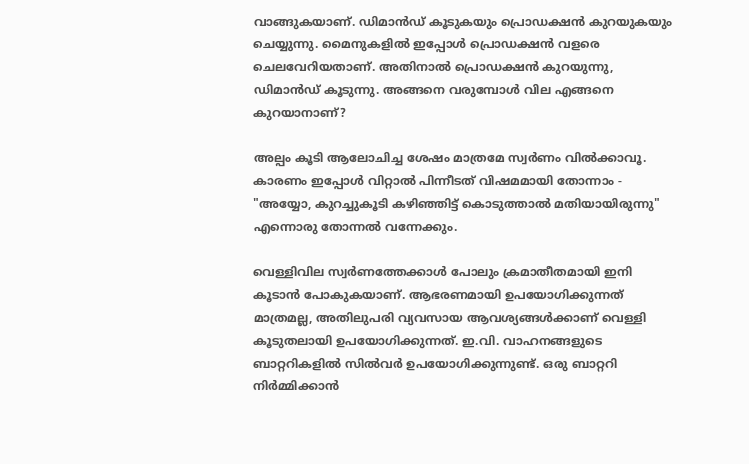വാങ്ങുകയാണ്. ഡിമാൻഡ് കൂടുകയും പ്രൊഡക്ഷൻ കുറയുകയും ചെയ്യുന്നു. മൈനുകളിൽ ഇപ്പോൾ പ്രൊഡക്ഷൻ വളരെ ചെലവേറിയതാണ്. അതിനാൽ പ്രൊഡക്ഷൻ കുറയുന്നു, ഡിമാൻഡ് കൂടുന്നു. അങ്ങനെ വരുമ്പോൾ വില എങ്ങനെ കുറയാനാണ്?

അല്പം കൂടി ആലോചിച്ച ശേഷം മാത്രമേ സ്വർണം വിൽക്കാവൂ. കാരണം ഇപ്പോൾ വിറ്റാൽ പിന്നീടത് വിഷമമായി തോന്നാം - "അയ്യോ, കുറച്ചുകൂടി കഴിഞ്ഞിട്ട് കൊടുത്താൽ മതിയായിരുന്നു" എന്നൊരു തോന്നൽ വന്നേക്കും.

വെള്ളിവില സ്വർണത്തേക്കാൾ പോലും ക്രമാതീതമായി ഇനി കൂടാൻ പോകുകയാണ്. ആഭരണമായി ഉപയോഗിക്കുന്നത് മാത്രമല്ല, അതിലുപരി വ്യവസായ ആവശ്യങ്ങൾക്കാണ് വെള്ളി കൂടുതലായി ഉപയോഗിക്കുന്നത്. ഇ.വി. വാഹനങ്ങളുടെ ബാറ്ററികളിൽ സിൽവർ ഉപയോഗിക്കുന്നുണ്ട്. ഒരു ബാറ്ററി നിർമ്മിക്കാൻ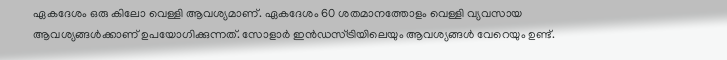ഏകദേശം ഒരു കിലോ വെള്ളി ആവശ്യമാണ്. ഏകദേശം 60 ശതമാനത്തോളം വെള്ളി വ്യവസായ ആവശ്യങ്ങൾക്കാണ് ഉപയോഗിക്കുന്നത്. സോളാർ ഇൻഡസ്ട്രിയിലെയും ആവശ്യങ്ങൾ വേറെയും ഉണ്ട്.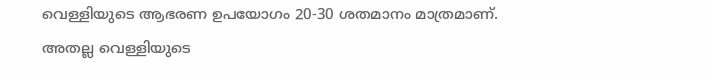വെള്ളിയുടെ ആഭരണ ഉപയോഗം 20-30 ശതമാനം മാത്രമാണ്. അതല്ല വെള്ളിയുടെ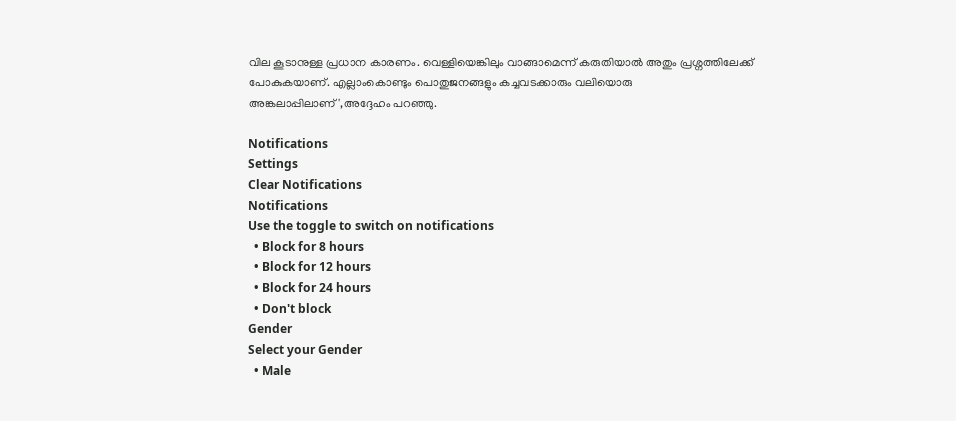വില കൂടാനുള്ള പ്രധാന കാരണം. വെള്ളിയെങ്കിലും വാങ്ങാമെന്ന് കരുതിയാൽ അതും പ്രശ്നത്തിലേക്ക് പോകുകയാണ്. എല്ലാംകൊണ്ടും പൊതുജനങ്ങളും കച്ചവടക്കാരും വലിയൊരു അങ്കലാപ്പിലാണ്',അദ്ദേഹം പറഞ്ഞു.

Notifications
Settings
Clear Notifications
Notifications
Use the toggle to switch on notifications
  • Block for 8 hours
  • Block for 12 hours
  • Block for 24 hours
  • Don't block
Gender
Select your Gender
  • Male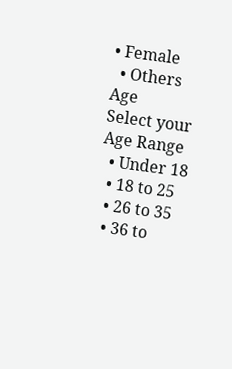• Female
  • Others
Age
Select your Age Range
  • Under 18
  • 18 to 25
  • 26 to 35
  • 36 to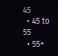45
  • 45 to 55
  • 55+